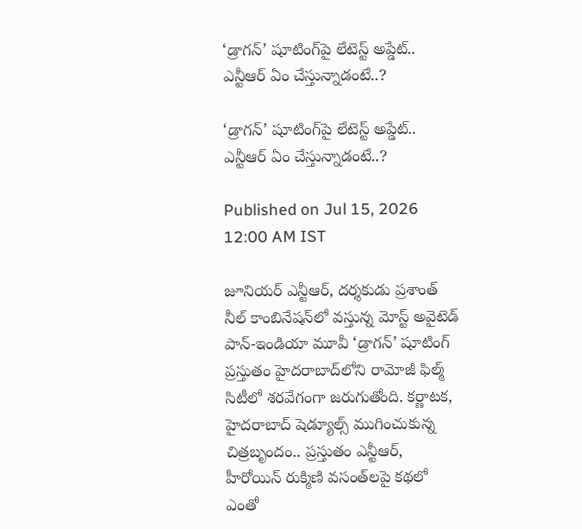‘డ్రాగన్’ షూటింగ్‌పై లేటెస్ట్ అప్డేట్.. ఎన్టీఆర్ ఏం చేస్తున్నాడంటే..?

‘డ్రాగన్’ షూటింగ్‌పై లేటెస్ట్ అప్డేట్.. ఎన్టీఆర్ ఏం చేస్తున్నాడంటే..?

Published on Jul 15, 2026 12:00 AM IST

జూనియర్ ఎన్టీఆర్, దర్శకుడు ప్రశాంత్ నీల్ కాంబినేషన్‌లో వస్తున్న మోస్ట్ అవైటెడ్ పాన్-ఇండియా మూవీ ‘డ్రాగన్’ షూటింగ్ ప్రస్తుతం హైదరాబాద్‌లోని రామోజీ ఫిల్మ్ సిటీలో శరవేగంగా జరుగుతోంది. కర్ణాటక, హైదరాబాద్ షెడ్యూల్స్ ముగించుకున్న చిత్రబృందం.. ప్రస్తుతం ఎన్టీఆర్, హీరోయిన్ రుక్మిణి వసంత్‌లపై కథలో ఎంతో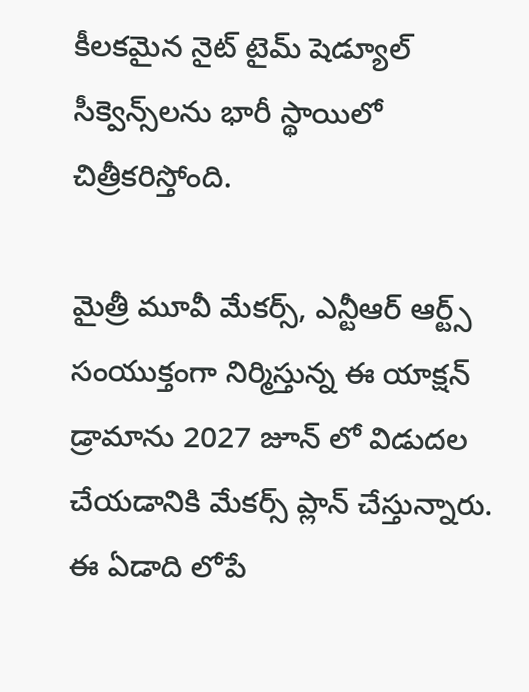కీలకమైన నైట్ టైమ్ షెడ్యూల్ సీక్వెన్స్‌లను భారీ స్థాయిలో చిత్రీకరిస్తోంది.

మైత్రీ మూవీ మేకర్స్, ఎన్టీఆర్ ఆర్ట్స్ సంయుక్తంగా నిర్మిస్తున్న ఈ యాక్షన్ డ్రామాను 2027 జూన్ లో విడుదల చేయడానికి మేకర్స్ ప్లాన్ చేస్తున్నారు. ఈ ఏడాది లోపే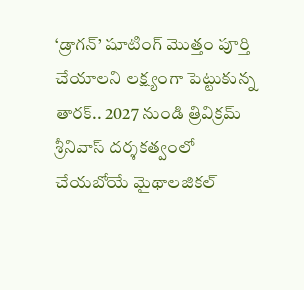‘డ్రాగన్’ షూటింగ్ మొత్తం పూర్తి చేయాలని లక్ష్యంగా పెట్టుకున్న తారక్.. 2027 నుండి త్రివిక్రమ్ శ్రీనివాస్ దర్శకత్వంలో చేయబోయే మైథాలజికల్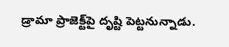డ్రామా ప్రాజెక్ట్‌పై దృష్టి పెట్టనున్నాడు.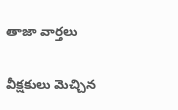తాజా వార్తలు

వీక్షకులు మెచ్చిన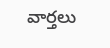వార్తలు